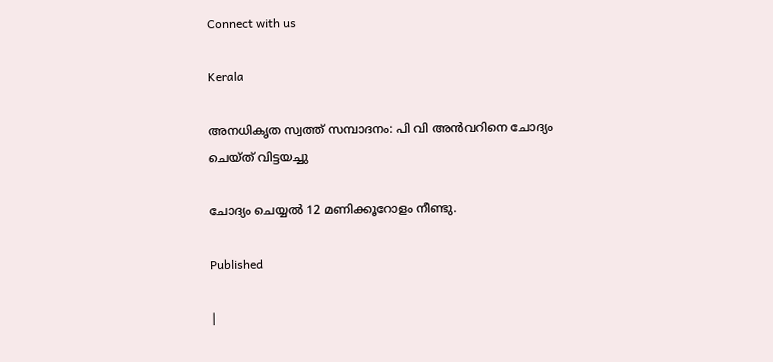Connect with us

Kerala

അനധികൃത സ്വത്ത് സമ്പാദനം: പി വി അന്‍വറിനെ ചോദ്യം ചെയ്ത് വിട്ടയച്ചു

ചോദ്യം ചെയ്യല്‍ 12 മണിക്കൂറോളം നീണ്ടു.

Published

|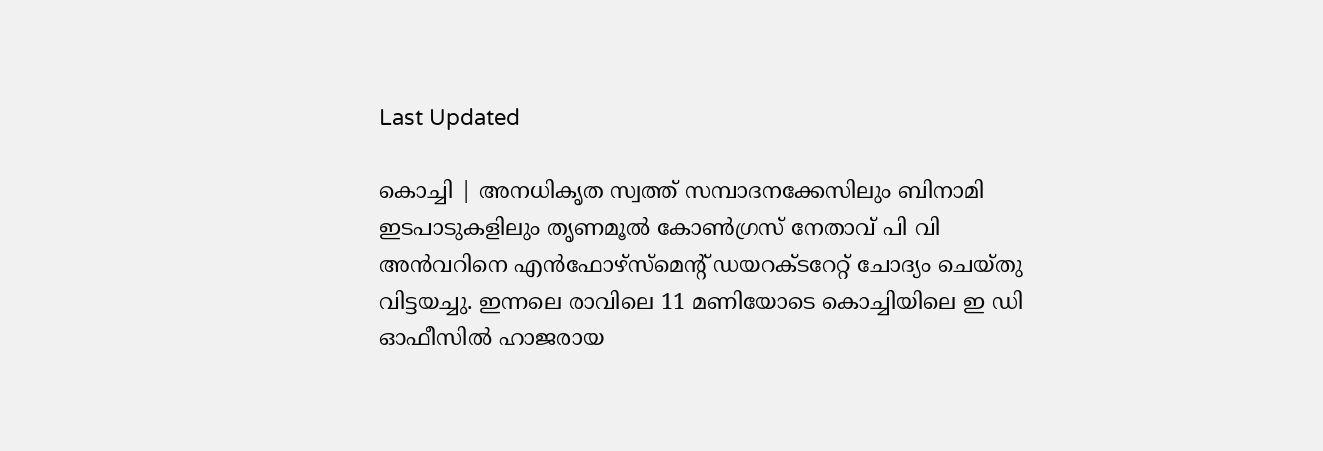Last Updated

കൊച്ചി | അനധികൃത സ്വത്ത് സമ്പാദനക്കേസിലും ബിനാമി ഇടപാടുകളിലും തൃണമൂല്‍ കോണ്‍ഗ്രസ് നേതാവ് പി വി അന്‍വറിനെ എന്‍ഫോഴ്സ്മെന്റ് ഡയറക്ടറേറ്റ് ചോദ്യം ചെയ്തു വിട്ടയച്ചു. ഇന്നലെ രാവിലെ 11 മണിയോടെ കൊച്ചിയിലെ ഇ ഡി ഓഫീസില്‍ ഹാജരായ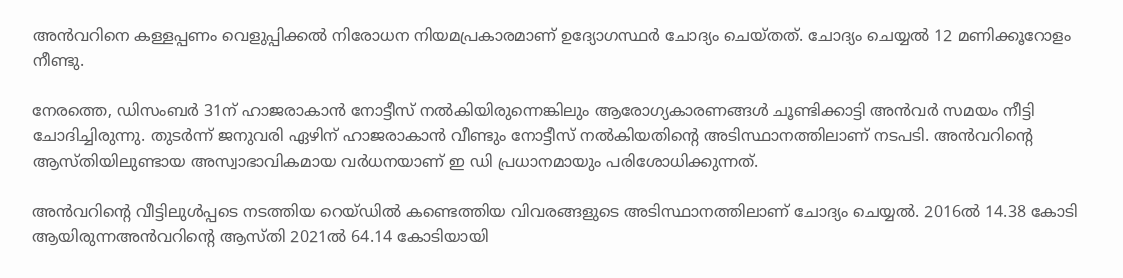അന്‍വറിനെ കള്ളപ്പണം വെളുപ്പിക്കല്‍ നിരോധന നിയമപ്രകാരമാണ് ഉദ്യോഗസ്ഥര്‍ ചോദ്യം ചെയ്തത്. ചോദ്യം ചെയ്യല്‍ 12 മണിക്കൂറോളം നീണ്ടു.

നേരത്തെ, ഡിസംബര്‍ 31ന് ഹാജരാകാന്‍ നോട്ടീസ് നല്‍കിയിരുന്നെങ്കിലും ആരോഗ്യകാരണങ്ങള്‍ ചൂണ്ടിക്കാട്ടി അന്‍വര്‍ സമയം നീട്ടി ചോദിച്ചിരുന്നു. തുടര്‍ന്ന് ജനുവരി ഏഴിന് ഹാജരാകാന്‍ വീണ്ടും നോട്ടീസ് നല്‍കിയതിന്റെ അടിസ്ഥാനത്തിലാണ് നടപടി. അന്‍വറിന്റെ ആസ്തിയിലുണ്ടായ അസ്വാഭാവികമായ വര്‍ധനയാണ് ഇ ഡി പ്രധാനമായും പരിശോധിക്കുന്നത്.

അന്‍വറിന്റെ വീട്ടിലുള്‍പ്പടെ നടത്തിയ റെയ്ഡില്‍ കണ്ടെത്തിയ വിവരങ്ങളുടെ അടിസ്ഥാനത്തിലാണ് ചോദ്യം ചെയ്യല്‍. 2016ല്‍ 14.38 കോടി ആയിരുന്നഅന്‍വറിന്റെ ആസ്തി 2021ല്‍ 64.14 കോടിയായി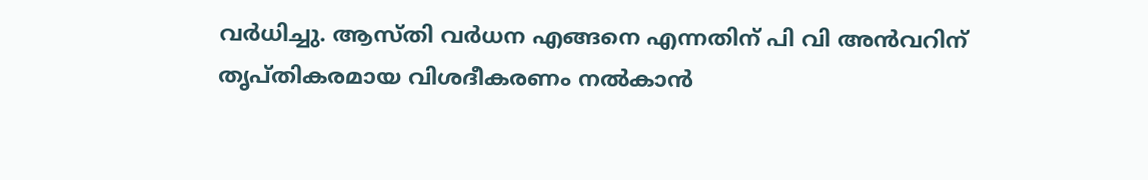വര്‍ധിച്ചു. ആസ്തി വര്‍ധന എങ്ങനെ എന്നതിന് പി വി അന്‍വറിന് തൃപ്തികരമായ വിശദീകരണം നല്‍കാന്‍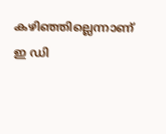കഴിഞ്ഞില്ലെന്നാണ് ഇ ഡി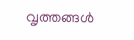വൃത്തങ്ങള്‍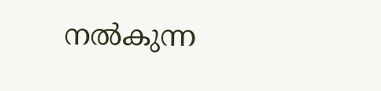നല്‍കുന്ന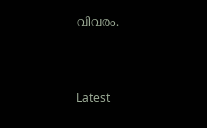വിവരം.



Latest